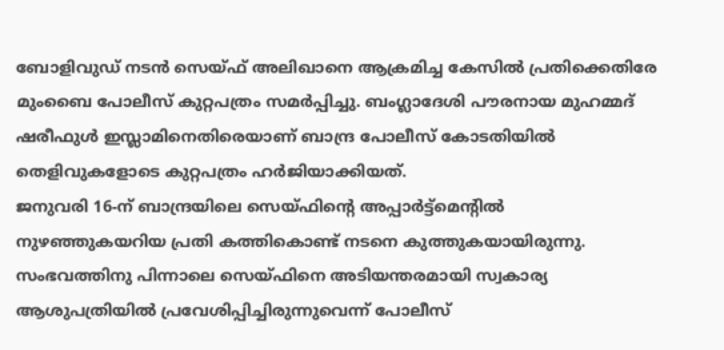ബോളിവുഡ് നടൻ സെയ്ഫ് അലിഖാനെ ആക്രമിച്ച കേസിൽ പ്രതിക്കെതിരേ മുംബൈ പോലീസ് കുറ്റപത്രം സമർപ്പിച്ചു. ബംഗ്ലാദേശി പൗരനായ മുഹമ്മദ് ഷരീഫുൾ ഇസ്ലാമിനെതിരെയാണ് ബാന്ദ്ര പോലീസ് കോടതിയിൽ തെളിവുകളോടെ കുറ്റപത്രം ഹർജിയാക്കിയത്.
ജനുവരി 16-ന് ബാന്ദ്രയിലെ സെയ്ഫിന്റെ അപ്പാർട്ട്മെന്റിൽ നുഴഞ്ഞുകയറിയ പ്രതി കത്തികൊണ്ട് നടനെ കുത്തുകയായിരുന്നു. സംഭവത്തിനു പിന്നാലെ സെയ്ഫിനെ അടിയന്തരമായി സ്വകാര്യ ആശുപത്രിയിൽ പ്രവേശിപ്പിച്ചിരുന്നുവെന്ന് പോലീസ്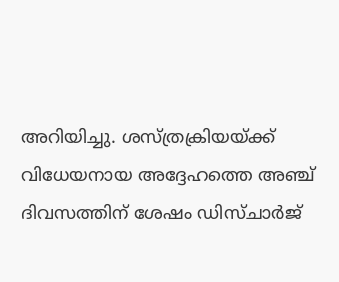അറിയിച്ചു. ശസ്ത്രക്രിയയ്ക്ക് വിധേയനായ അദ്ദേഹത്തെ അഞ്ച് ദിവസത്തിന് ശേഷം ഡിസ്ചാർജ്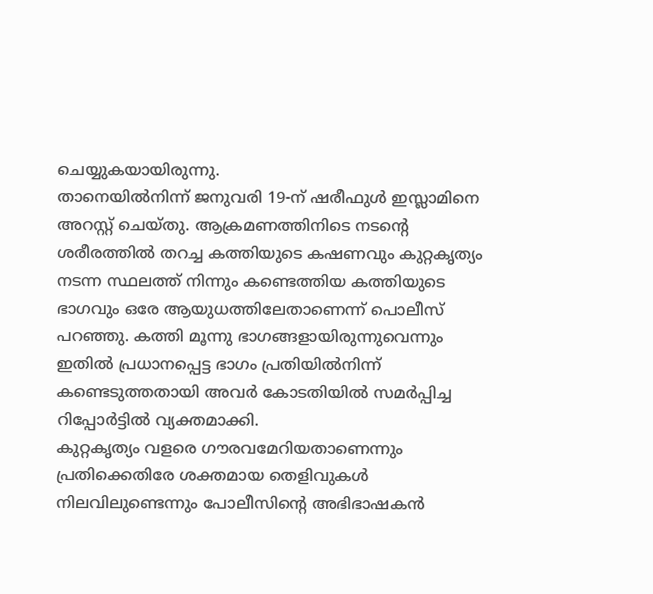ചെയ്യുകയായിരുന്നു.
താനെയിൽനിന്ന് ജനുവരി 19-ന് ഷരീഫുൾ ഇസ്ലാമിനെ അറസ്റ്റ് ചെയ്തു. ആക്രമണത്തിനിടെ നടന്റെ ശരീരത്തിൽ തറച്ച കത്തിയുടെ കഷണവും കുറ്റകൃത്യം നടന്ന സ്ഥലത്ത് നിന്നും കണ്ടെത്തിയ കത്തിയുടെ ഭാഗവും ഒരേ ആയുധത്തിലേതാണെന്ന് പൊലീസ് പറഞ്ഞു. കത്തി മൂന്നു ഭാഗങ്ങളായിരുന്നുവെന്നും ഇതിൽ പ്രധാനപ്പെട്ട ഭാഗം പ്രതിയിൽനിന്ന് കണ്ടെടുത്തതായി അവർ കോടതിയിൽ സമർപ്പിച്ച റിപ്പോർട്ടിൽ വ്യക്തമാക്കി.
കുറ്റകൃത്യം വളരെ ഗൗരവമേറിയതാണെന്നും പ്രതിക്കെതിരേ ശക്തമായ തെളിവുകൾ നിലവിലുണ്ടെന്നും പോലീസിന്റെ അഭിഭാഷകൻ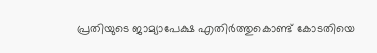പ്രതിയുടെ ജാമ്യാപേക്ഷ എതിർത്തുകൊണ്ട് കോടതിയെ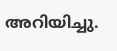അറിയിച്ചു.